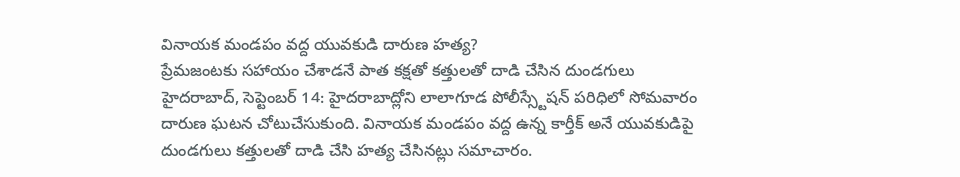వినాయక మండపం వద్ద యువకుడి దారుణ హత్య?
ప్రేమజంటకు సహాయం చేశాడనే పాత కక్షతో కత్తులతో దాడి చేసిన దుండగులు
హైదరాబాద్, సెప్టెంబర్ 14: హైదరాబాద్లోని లాలాగూడ పోలీస్స్టేషన్ పరిధిలో సోమవారం దారుణ ఘటన చోటుచేసుకుంది. వినాయక మండపం వద్ద ఉన్న కార్తీక్ అనే యువకుడిపై దుండగులు కత్తులతో దాడి చేసి హత్య చేసినట్లు సమాచారం.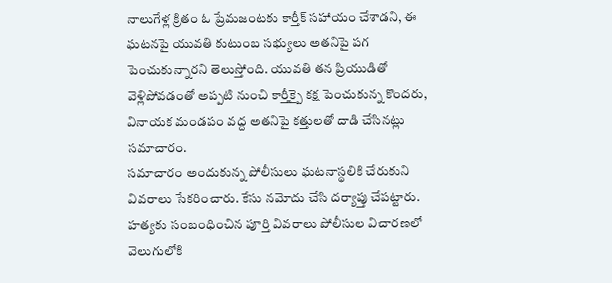నాలుగేళ్ల క్రితం ఓ ప్రేమజంటకు కార్తీక్ సహాయం చేశాడని, ఈ ఘటనపై యువతి కుటుంబ సభ్యులు అతనిపై పగ పెంచుకున్నారని తెలుస్తోంది. యువతి తన ప్రియుడితో వెళ్లిపోవడంతో అప్పటి నుంచి కార్తీక్పై కక్ష పెంచుకున్న కొందరు, వినాయక మండపం వద్ద అతనిపై కత్తులతో దాడి చేసినట్లు సమాచారం.
సమాచారం అందుకున్న పోలీసులు ఘటనాస్థలికి చేరుకుని వివరాలు సేకరించారు. కేసు నమోదు చేసి దర్యాప్తు చేపట్టారు. హత్యకు సంబంధించిన పూర్తి వివరాలు పోలీసుల విచారణలో వెలుగులోకి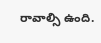రావాల్సి ఉంది.